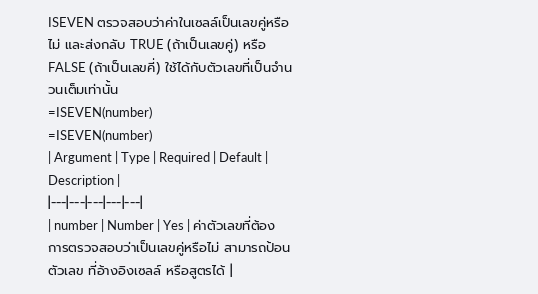ISEVEN ตรวจสอบว่าค่าในเซลล์เป็นเลขคู่หรือไม่ และส่งกลับ TRUE (ถ้าเป็นเลขคู่) หรือ FALSE (ถ้าเป็นเลขคี่) ใช้ได้กับตัวเลขที่เป็นจำนวนเต็มเท่านั้น
=ISEVEN(number)
=ISEVEN(number)
| Argument | Type | Required | Default | Description |
|---|---|---|---|---|
| number | Number | Yes | ค่าตัวเลขที่ต้องการตรวจสอบว่าเป็นเลขคู่หรือไม่ สามารถป้อนตัวเลข ที่อ้างอิงเซลล์ หรือสูตรได้ |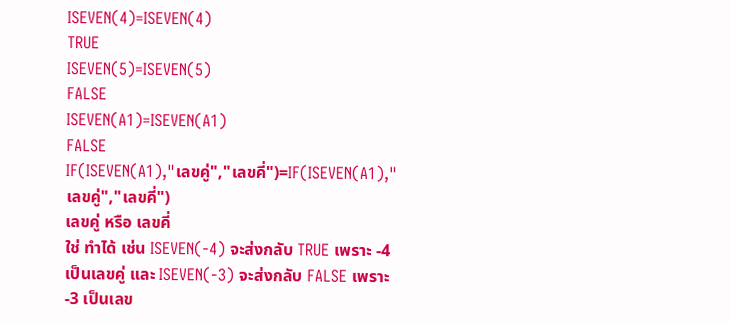ISEVEN(4)=ISEVEN(4)
TRUE
ISEVEN(5)=ISEVEN(5)
FALSE
ISEVEN(A1)=ISEVEN(A1)
FALSE
IF(ISEVEN(A1),"เลขคู่","เลขคี่")=IF(ISEVEN(A1),"เลขคู่","เลขคี่")
เลขคู่ หรือ เลขคี่
ใช่ ทำได้ เช่น ISEVEN(-4) จะส่งกลับ TRUE เพราะ -4 เป็นเลขคู่ และ ISEVEN(-3) จะส่งกลับ FALSE เพราะ -3 เป็นเลข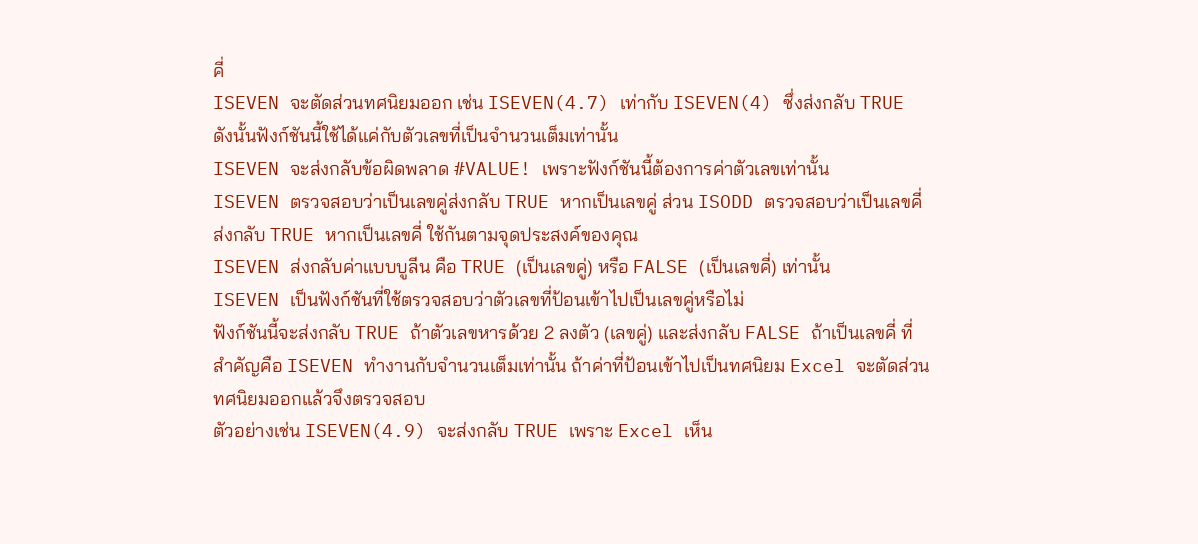คี่
ISEVEN จะตัดส่วนทศนิยมออก เช่น ISEVEN(4.7) เท่ากับ ISEVEN(4) ซึ่งส่งกลับ TRUE ดังนั้นฟังก์ชันนี้ใช้ได้แค่กับตัวเลขที่เป็นจำนวนเต็มเท่านั้น
ISEVEN จะส่งกลับข้อผิดพลาด #VALUE! เพราะฟังก์ชันนี้ต้องการค่าตัวเลขเท่านั้น
ISEVEN ตรวจสอบว่าเป็นเลขคู่ส่งกลับ TRUE หากเป็นเลขคู่ ส่วน ISODD ตรวจสอบว่าเป็นเลขคี่ส่งกลับ TRUE หากเป็นเลขคี่ ใช้กันตามจุดประสงค์ของคุณ
ISEVEN ส่งกลับค่าแบบบูลีน คือ TRUE (เป็นเลขคู่) หรือ FALSE (เป็นเลขคี่) เท่านั้น
ISEVEN เป็นฟังก์ชันที่ใช้ตรวจสอบว่าตัวเลขที่ป้อนเข้าไปเป็นเลขคู่หรือไม่
ฟังก์ชันนี้จะส่งกลับ TRUE ถ้าตัวเลขหารด้วย 2 ลงตัว (เลขคู่) และส่งกลับ FALSE ถ้าเป็นเลขคี่ ที่สำคัญคือ ISEVEN ทำงานกับจำนวนเต็มเท่านั้น ถ้าค่าที่ป้อนเข้าไปเป็นทศนิยม Excel จะตัดส่วนทศนิยมออกแล้วจึงตรวจสอบ
ตัวอย่างเช่น ISEVEN(4.9) จะส่งกลับ TRUE เพราะ Excel เห็น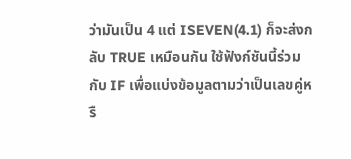ว่ามันเป็น 4 แต่ ISEVEN(4.1) ก็จะส่งกลับ TRUE เหมือนกัน ใช้ฟังก์ชันนี้ร่วมกับ IF เพื่อแบ่งข้อมูลตามว่าเป็นเลขคู่หรื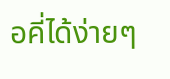อคี่ได้ง่ายๆ